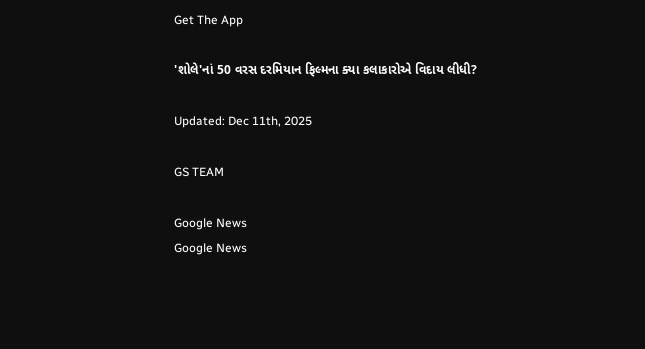Get The App

'શોલે'નાં 50 વરસ દરમિયાન ફિલ્મના ક્યા કલાકારોએ વિદાય લીધી?

Updated: Dec 11th, 2025

GS TEAM

Google News
Google News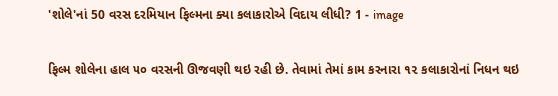'શોલે'નાં 50 વરસ દરમિયાન ફિલ્મના ક્યા કલાકારોએ વિદાય લીધી? 1 - image

ફિલ્મ શોલેના હાલ ૫૦ વરસની ઊજવણી થઇ રહી છે. તેવામાં તેમાં કામ કરનારા ૧૨ કલાકારોનાં નિધન થઇ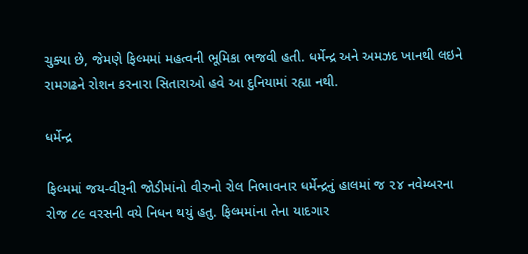ચુક્યા છે, જેમણે ફિલ્મમાં મહત્વની ભૂમિકા ભજવી હતી. ધર્મેન્દ્ર અને અમઝદ ખાનથી લઇને રામગઢને રોશન કરનારા સિતારાઓ હવે આ દુનિયામાં રહ્યા નથી.

ધર્મેન્દ્ર

ફિલ્મમાં જય-વીરૂની જોડીમાંનો વીરુનો રોલ નિભાવનાર ધર્મેન્દ્રનું હાલમાં જ ૨૪ નવેમ્બરના રોજ ૮૯ વરસની વયે નિધન થયું હતુ. ફિલ્મમાંના તેના યાદગાર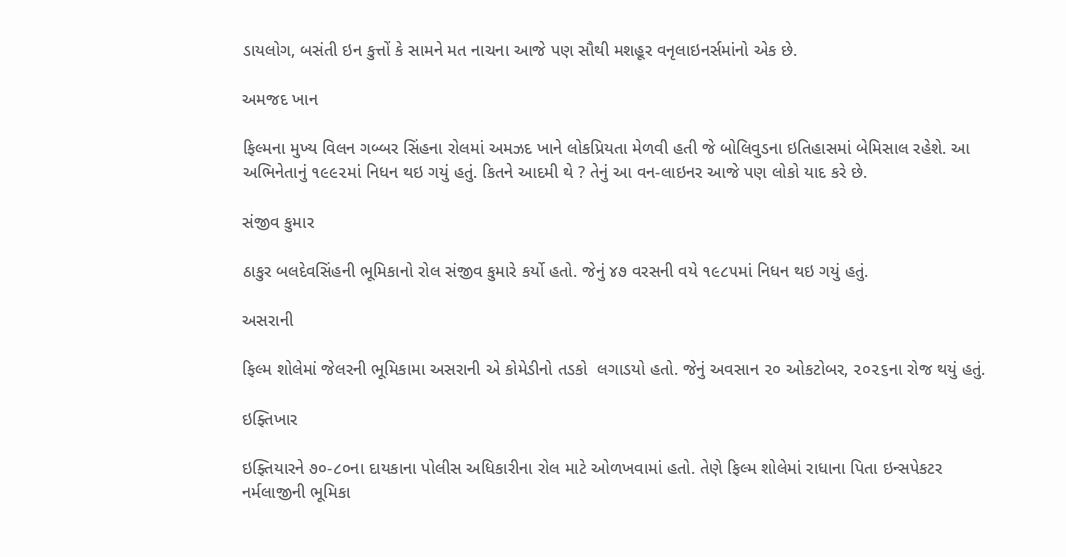ડાયલોગ, બસંતી ઇન કુત્તોં કે સામને મત નાચના આજે પણ સૌથી મશહૂર વનૃલાઇનર્સમાંનો એક છે.

અમજદ ખાન

ફિલ્મના મુખ્ય વિલન ગબ્બર સિંહના રોલમાં અમઝદ ખાને લોકપ્રિયતા મેળવી હતી જે બોલિવુડના ઇતિહાસમાં બેમિસાલ રહેશે. આ અભિનેતાનું ૧૯૯૨માં નિધન થઇ ગયું હતું. કિતને આદમી થે ? તેનું આ વન-લાઇનર આજે પણ લોકો યાદ કરે છે.

સંજીવ કુમાર

ઠાકુર બલદેવસિંહની ભૂમિકાનો રોલ સંજીવ કુમારે કર્યો હતો. જેનું ૪૭ વરસની વયે ૧૯૮૫માં નિધન થઇ ગયું હતું.

અસરાની

ફિલ્મ શોલેમાં જેલરની ભૂમિકામા અસરાની એ કોમેડીનો તડકો  લગાડયો હતો. જેનું અવસાન ૨૦ ઓકટોબર, ૨૦૨૬ના રોજ થયું હતું.

ઇફ્તિખાર

ઇફ્તિયારને ૭૦-૮૦ના દાયકાના પોલીસ અધિકારીના રોલ માટે ઓળખવામાં હતો. તેણે ફિલ્મ શોલેમાં રાધાના પિતા ઇન્સપેકટર નર્મલાજીની ભૂમિકા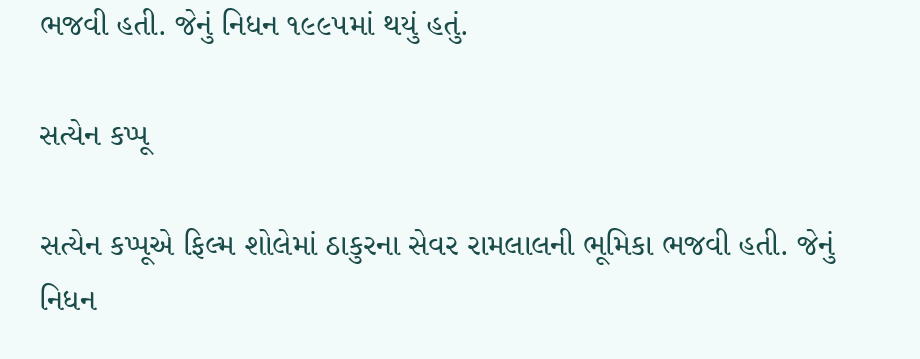ભજવી હતી. જેનું નિધન ૧૯૯૫માં થયું હતું.

સત્યેન કપ્પૂ

સત્યેન કપ્પૂએ ફિલ્મ શોલેમાં ઠાકુરના સેવર રામલાલની ભૂમિકા ભજવી હતી. જેનું નિધન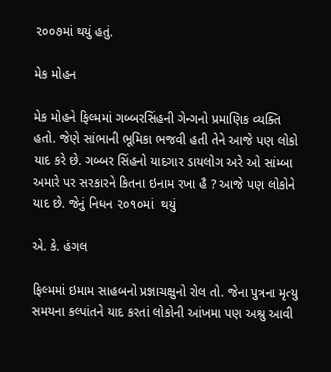૨૦૦૭માં થયું હતું.

મેક મોહન

મેક મોહને ફિલ્મમાં ગબ્બરસિંહની ગેન્ગનો પ્રમાણિક વ્યક્તિ હતો. જેણે સાંભાની ભૂમિકા ભજવી હતી તેને આજે પણ લોકો યાદ કરે છે. ગબ્બર સિંહનો યાદગાર ડાયલોગ અરે ઓ સાંમ્બા અમારે પર સરકારને કિતના ઇનામ રખા હૈ ? આજે પણ લોકોને યાદ છે. જેનું નિધન ૨૦૧૦માં  થયું

એ. કે. હંગલ

ફિલ્મમાં ઇમામ સાહબનો પ્રજ્ઞાચક્ષુનો રોલ તો. જેના પુત્રના મૃત્યુ સમયના કલ્પાંતને યાદ કરતાં લોકોની આંખમા પણ અશ્રુ આવી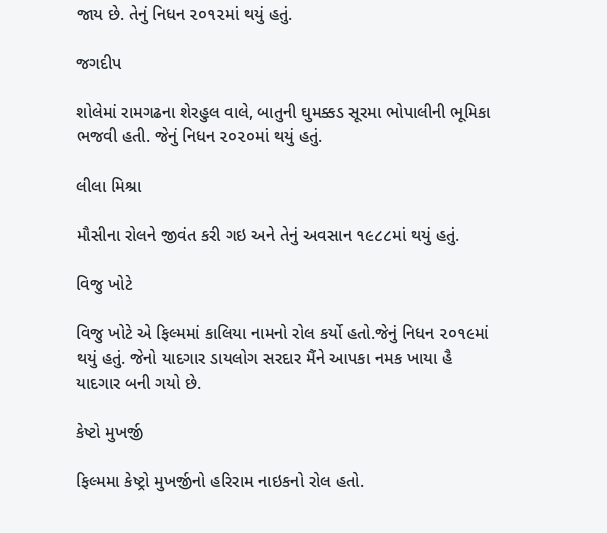જાય છે. તેનું નિધન ૨૦૧૨માં થયું હતું.

જગદીપ

શોલેમાં રામગઢના શેરહુલ વાલે, બાતુની ઘુમક્કડ સૂરમા ભોપાલીની ભૂમિકા ભજવી હતી. જેનું નિધન ૨૦૨૦માં થયું હતું.

લીલા મિશ્રા

મૌસીના રોલને જીવંત કરી ગઇ અને તેનું અવસાન ૧૯૮૮માં થયું હતું.

વિજુ ખોટે

વિજુ ખોટે એ ફિલ્મમાં કાલિયા નામનો રોલ કર્યો હતો.જેનું નિધન ૨૦૧૯માં થયું હતું. જેનો યાદગાર ડાયલોગ સરદાર મૈંને આપકા નમક ખાયા હૈ યાદગાર બની ગયો છે.

કેષ્ટો મુખર્જી

ફિલ્મમા કેષ્ટ્રો મુખર્જીનો હરિરામ નાઇકનો રોલ હતો.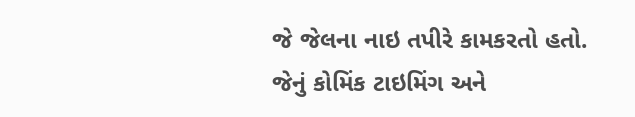જે જેલના નાઇ તપીરે કામકરતો હતો.  જેનું કોમિંક ટાઇમિંગ અને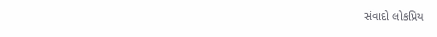સંવાદો લોકપ્રિય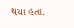થયા હતા.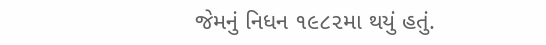જેમનું નિધન ૧૯૮૨મા થયું હતું.